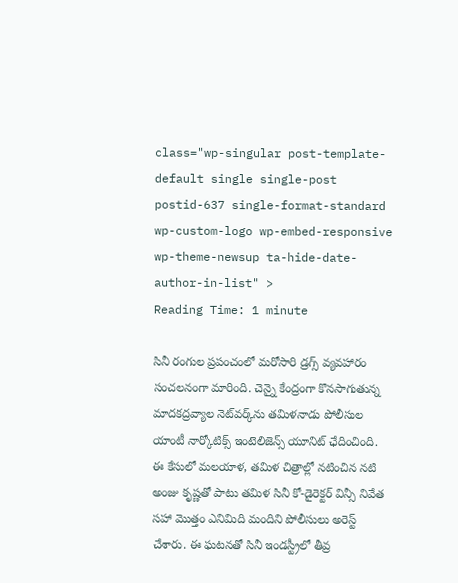class="wp-singular post-template-default single single-post postid-637 single-format-standard wp-custom-logo wp-embed-responsive wp-theme-newsup ta-hide-date-author-in-list" >
Reading Time: 1 minute

సినీ రంగుల ప్రపంచంలో మరోసారి డ్రగ్స్ వ్యవహారం సంచలనంగా మారింది. చెన్నై కేంద్రంగా కొనసాగుతున్న మాదకద్రవ్యాల నెట్‌వర్క్‌ను తమిళనాడు పోలీసుల యాంటీ నార్కోటిక్స్ ఇంటెలిజెన్స్ యూనిట్ ఛేదించింది. ఈ కేసులో మలయాళ, తమిళ చిత్రాల్లో నటించిన నటి అంజు కృష్ణతో పాటు తమిళ సినీ కో-డైరెక్టర్ విన్సీ నివేత సహా మొత్తం ఎనిమిది మందిని పోలీసులు అరెస్ట్ చేశారు. ఈ ఘటనతో సినీ ఇండస్ట్రీలో తీవ్ర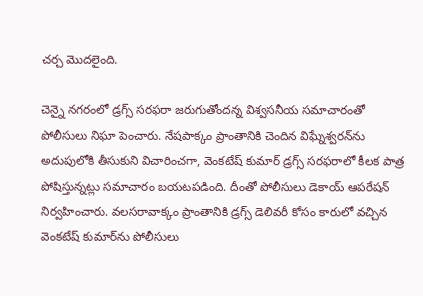చర్చ మొదలైంది.

చెన్నై నగరంలో డ్రగ్స్ సరఫరా జరుగుతోందన్న విశ్వసనీయ సమాచారంతో పోలీసులు నిఘా పెంచారు. నేషపాక్కం ప్రాంతానికి చెందిన విఘ్నేశ్వరన్‌ను అదుపులోకి తీసుకుని విచారించగా, వెంకటేష్ కుమార్ డ్రగ్స్ సరఫరాలో కీలక పాత్ర పోషిస్తున్నట్లు సమాచారం బయటపడింది. దీంతో పోలీసులు డెకాయ్ ఆపరేషన్ నిర్వహించారు. వలసరావాక్కం ప్రాంతానికి డ్రగ్స్ డెలివరీ కోసం కారులో వచ్చిన వెంకటేష్ కుమార్‌ను పోలీసులు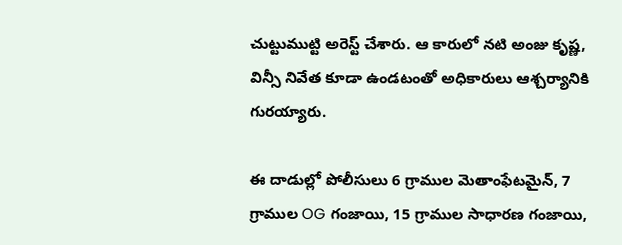చుట్టుముట్టి అరెస్ట్ చేశారు. ఆ కారులో నటి అంజు కృష్ణ, విన్సీ నివేత కూడా ఉండటంతో అధికారులు ఆశ్చర్యానికి గురయ్యారు.

ఈ దాడుల్లో పోలీసులు 6 గ్రాముల మెతాంఫేటమైన్, 7 గ్రాముల OG గంజాయి, 15 గ్రాముల సాధారణ గంజాయి,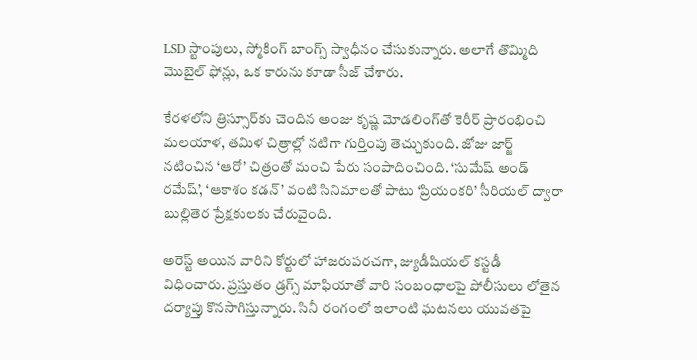LSD స్టాంపులు, స్మోకింగ్ బాంగ్స్ స్వాధీనం చేసుకున్నారు. అలాగే తొమ్మిది మొబైల్ ఫోన్లు, ఒక కారును కూడా సీజ్ చేశారు.

కేరళలోని త్రిస్సూర్‌కు చెందిన అంజు కృష్ణ మోడలింగ్‌తో కెరీర్ ప్రారంభించి మలయాళ, తమిళ చిత్రాల్లో నటిగా గుర్తింపు తెచ్చుకుంది. జోజు జార్జ్ నటించిన ‘ఆరో’ చిత్రంతో మంచి పేరు సంపాదించింది. ‘సుమేష్ అండ్ రమేష్’, ‘ఆకాశం కడన్’ వంటి సినిమాలతో పాటు ‘ప్రియంకరి’ సీరియల్ ద్వారా బుల్లితెర ప్రేక్షకులకు చేరువైంది.

అరెస్ట్ అయిన వారిని కోర్టులో హాజరుపరచగా, జ్యుడీషియల్ కస్టడీ విధించారు. ప్రస్తుతం డ్రగ్స్ మాఫియాతో వారి సంబంధాలపై పోలీసులు లోతైన దర్యాప్తు కొనసాగిస్తున్నారు. సినీ రంగంలో ఇలాంటి ఘటనలు యువతపై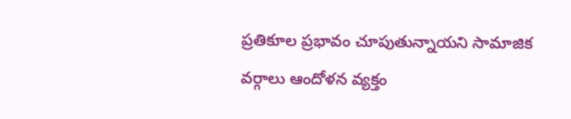ప్రతికూల ప్రభావం చూపుతున్నాయని సామాజిక వర్గాలు ఆందోళన వ్యక్తం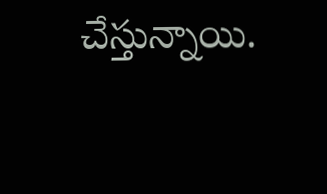చేస్తున్నాయి.